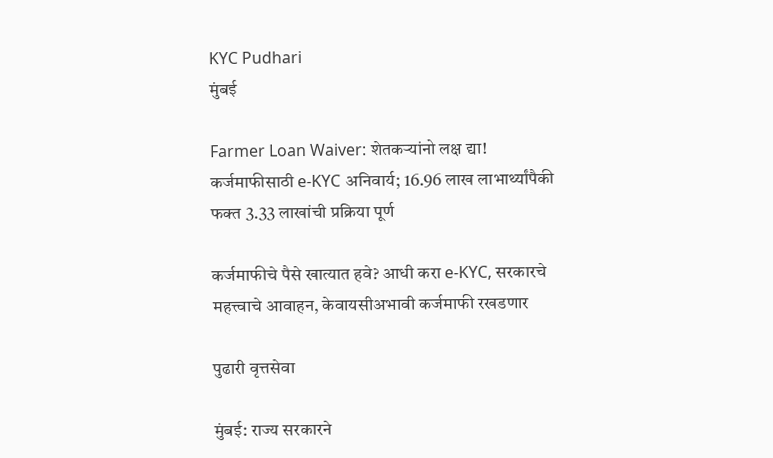KYC Pudhari
मुंबई

Farmer Loan Waiver: शेतकऱ्यांनो लक्ष द्या! कर्जमाफीसाठी e-KYC अनिवार्य; 16.96 लाख लाभार्थ्यांपैकी फक्त 3.33 लाखांची प्रक्रिया पूर्ण

कर्जमाफीचे पैसे खात्यात हवे? आधी करा e-KYC, सरकारचे महत्त्वाचे आवाहन, केवायसीअभावी कर्जमाफी रखडणार

पुढारी वृत्तसेवा

मुंबई: राज्य सरकारने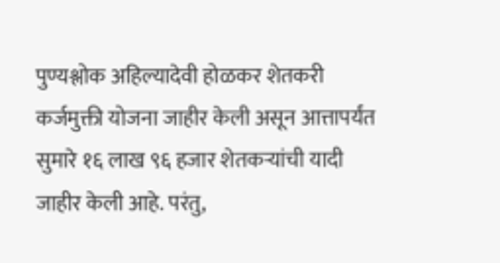पुण्यश्लोक अहिल्यादेवी होळकर शेतकरी कर्जमुक्ती योजना जाहीर केली असून आत्तापर्यंत सुमारे १६ लाख ९६ हजार शेतकऱ्यांची यादी जाहीर केली आहे. परंतु,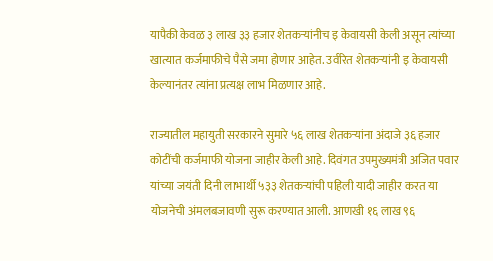यापैकी केवळ ३ लाख ३३ हजार शेतकऱ्यांनीच इ केवायसी केली असून त्यांच्या खात्यात कर्जमाफीचे पैसे जमा होणार आहेत. उर्वरित शेतकऱ्यांनी इ केवायसी केल्यानंतर त्यांना प्रत्यक्ष लाभ मिळणार आहे.

राज्यातील महायुती सरकारने सुमारे ५६ लाख शेतकऱ्यांना अंदाजे ३६ हजार कोटींची कर्जमाफी योजना जाहीर केली आहे. दिवंगत उपमुख्यमंत्री अजित पवार यांच्या जयंती दिनी लाभार्थी ५३३ शेतकऱ्यांची पहिली यादी जाहीर करत या योजनेची अंमलबजावणी सुरू करण्यात आली. आणखी १६ लाख ९६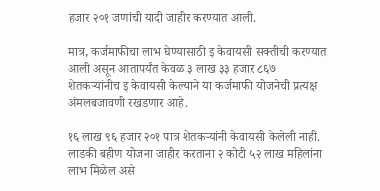हजार २०१ जणांची यादी जाहीर करण्यात आली.

मात्र, कर्जमाफीचा लाभ घेण्यासाठी इ केवायसी सक्तीची करण्यात आली असून आतापर्यंत केवळ ३ लाख ३३ हजार ८६७ शेतकऱ्यांनीच इ केवायसी केल्याने या कर्जमाफी योजनेची प्रत्यक्ष अंमलबजावणी रखडणार आहे.

१६ लाख ९६ हजार २०१ पात्र शेतकऱ्यांनी केवायसी केलेली नाही. लाडकी बहीण योजना जाहीर करताना २ कोटी ५२ लाख महिलांना लाभ मिळेल असे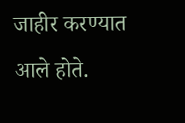जाहीर करण्यात आले होते.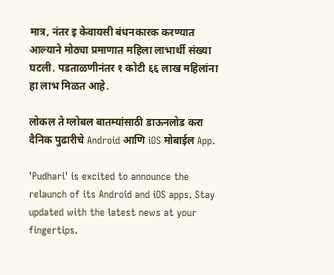मात्र, नंतर इ केवायसी बंधनकारक करण्यात आल्याने मोठ्या प्रमाणात महिला लाभार्थी संख्या घटली. पडताळणीनंतर १ कोटी ६६ लाख महिलांना हा लाभ मिळत आहे.

लोकल ते ग्लोबल बातम्यांसाठी डाऊनलोड करा दैनिक पुढारीचे Android आणि iOS मोबाईल App.

'Pudhari' is excited to announce the relaunch of its Android and iOS apps. Stay updated with the latest news at your fingertips.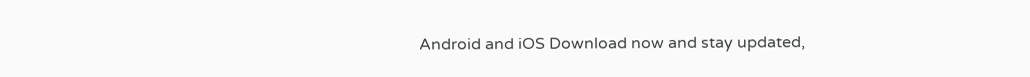Android and iOS Download now and stay updated,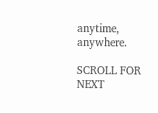anytime, anywhere.

SCROLL FOR NEXT